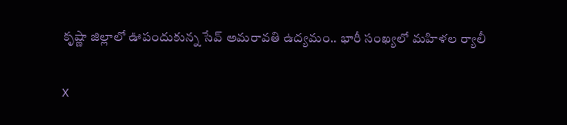కృష్ణా జిల్లాలో ఊపందుకున్న సేవ్ అమరావతి ఉద్యమం.. భారీ సంఖ్యలో మహిళల ర్యాలీ

X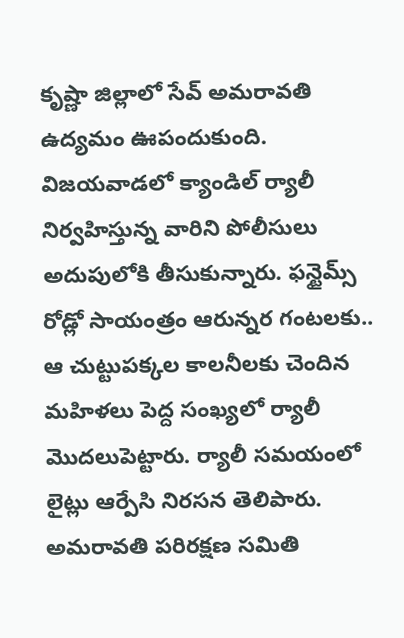కృష్ణా జిల్లాలో సేవ్ అమరావతి ఉద్యమం ఊపందుకుంది. విజయవాడలో క్యాండిల్ ర్యాలీ నిర్వహిస్తున్న వారిని పోలీసులు అదుపులోకి తీసుకున్నారు. ఫన్టైమ్స్ రోడ్లో సాయంత్రం ఆరున్నర గంటలకు.. ఆ చుట్టుపక్కల కాలనీలకు చెందిన మహిళలు పెద్ద సంఖ్యలో ర్యాలీ మొదలుపెట్టారు. ర్యాలీ సమయంలో లైట్లు ఆర్పేసి నిరసన తెలిపారు. అమరావతి పరిరక్షణ సమితి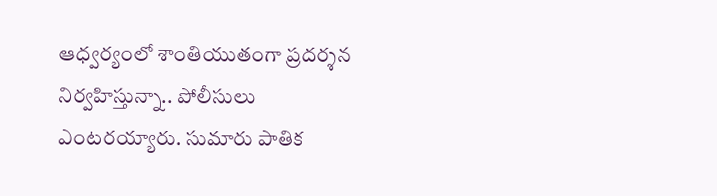ఆధ్వర్యంలో శాంతియుతంగా ప్రదర్శన నిర్వహిస్తున్నా.. పోలీసులు ఎంటరయ్యారు. సుమారు పాతిక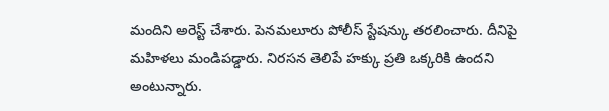మందిని అరెస్ట్ చేశారు. పెనమలూరు పోలీస్ స్టేషన్కు తరలించారు. దీనిపై మహిళలు మండిపడ్డారు. నిరసన తెలిపే హక్కు ప్రతి ఒక్కరికి ఉందని అంటున్నారు.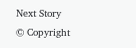Next Story
© Copyright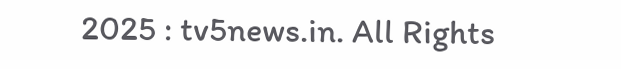2025 : tv5news.in. All Rights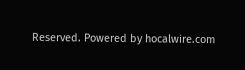Reserved. Powered by hocalwire.com